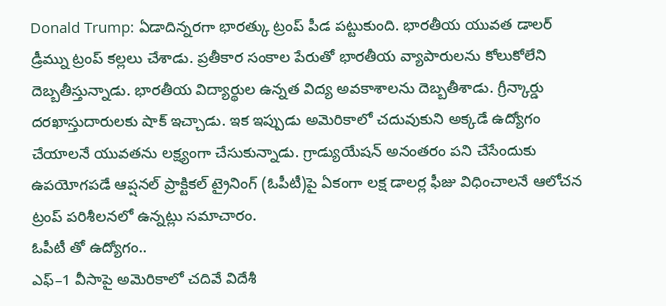Donald Trump: ఏడాదిన్నరగా భారత్కు ట్రంప్ పీడ పట్టుకుంది. భారతీయ యువత డాలర్ డ్రీమ్ను ట్రంప్ కల్లలు చేశాడు. ప్రతీకార సంకాల పేరుతో భారతీయ వ్యాపారులను కోలుకోలేని దెబ్బతీస్తున్నాడు. భారతీయ విద్యార్థుల ఉన్నత విద్య అవకాశాలను దెబ్బతీశాడు. గ్రీన్కార్డు దరఖాస్తుదారులకు షాక్ ఇచ్చాడు. ఇక ఇప్పుడు అమెరికాలో చదువుకుని అక్కడే ఉద్యోగం చేయాలనే యువతను లక్ష్యంగా చేసుకున్నాడు. గ్రాడ్యుయేషన్ అనంతరం పని చేసేందుకు ఉపయోగపడే ఆప్షనల్ ప్రాక్టికల్ ట్రైనింగ్ (ఓపీటీ)పై ఏకంగా లక్ష డాలర్ల ఫీజు విధించాలనే ఆలోచన ట్రంప్ పరిశీలనలో ఉన్నట్లు సమాచారం.
ఓపీటీ తో ఉద్యోగం..
ఎఫ్–1 వీసాపై అమెరికాలో చదివే విదేశీ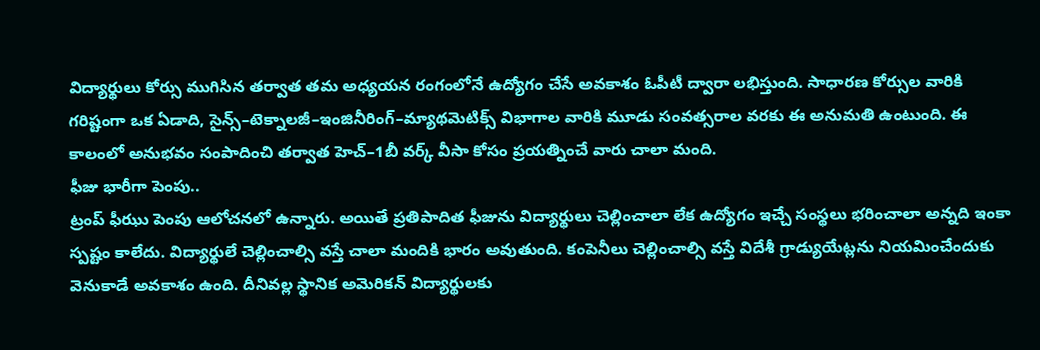విద్యార్థులు కోర్సు ముగిసిన తర్వాత తమ అధ్యయన రంగంలోనే ఉద్యోగం చేసే అవకాశం ఓపీటీ ద్వారా లభిస్తుంది. సాధారణ కోర్సుల వారికి గరిష్టంగా ఒక ఏడాది, సైన్స్–టెక్నాలజీ–ఇంజినీరింగ్–మ్యాథమెటిక్స్ విభాగాల వారికి మూడు సంవత్సరాల వరకు ఈ అనుమతి ఉంటుంది. ఈ కాలంలో అనుభవం సంపాదించి తర్వాత హెచ్–1బీ వర్క్ వీసా కోసం ప్రయత్నించే వారు చాలా మంది.
ఫీజు భారీగా పెంపు..
ట్రంప్ ఫీఝు పెంపు ఆలోచనలో ఉన్నారు. అయితే ప్రతిపాదిత ఫీజును విద్యార్థులు చెల్లించాలా లేక ఉద్యోగం ఇచ్చే సంస్థలు భరించాలా అన్నది ఇంకా స్పష్టం కాలేదు. విద్యార్థులే చెల్లించాల్సి వస్తే చాలా మందికి భారం అవుతుంది. కంపెనీలు చెల్లించాల్సి వస్తే విదేశీ గ్రాడ్యుయేట్లను నియమించేందుకు వెనుకాడే అవకాశం ఉంది. దీనివల్ల స్థానిక అమెరికన్ విద్యార్థులకు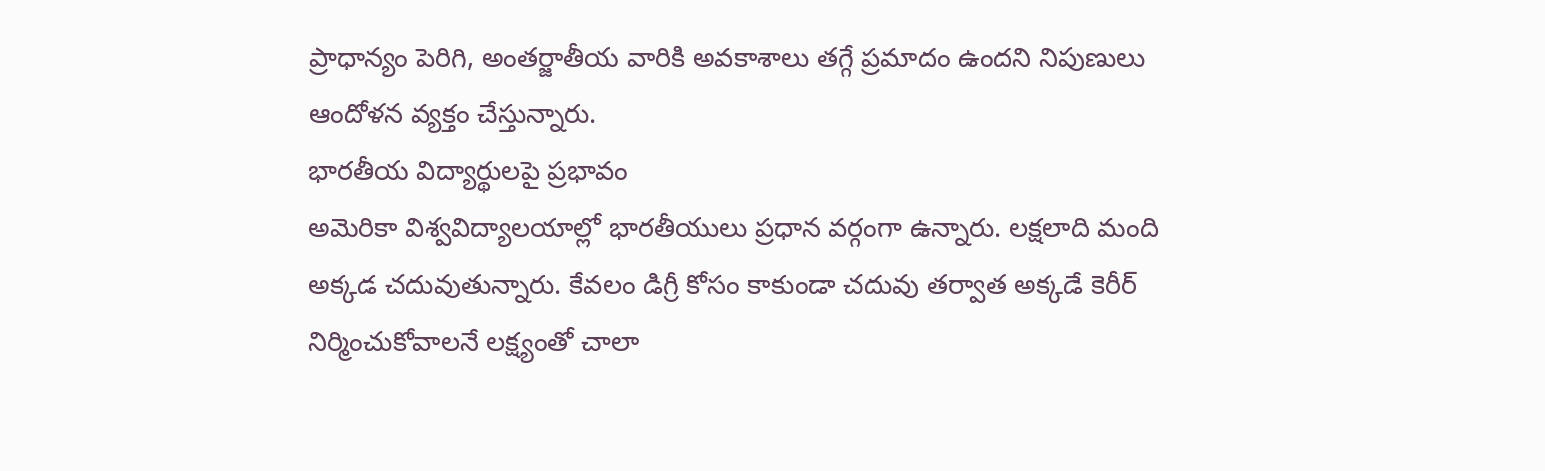ప్రాధాన్యం పెరిగి, అంతర్జాతీయ వారికి అవకాశాలు తగ్గే ప్రమాదం ఉందని నిపుణులు ఆందోళన వ్యక్తం చేస్తున్నారు.
భారతీయ విద్యార్థులపై ప్రభావం
అమెరికా విశ్వవిద్యాలయాల్లో భారతీయులు ప్రధాన వర్గంగా ఉన్నారు. లక్షలాది మంది అక్కడ చదువుతున్నారు. కేవలం డిగ్రీ కోసం కాకుండా చదువు తర్వాత అక్కడే కెరీర్ నిర్మించుకోవాలనే లక్ష్యంతో చాలా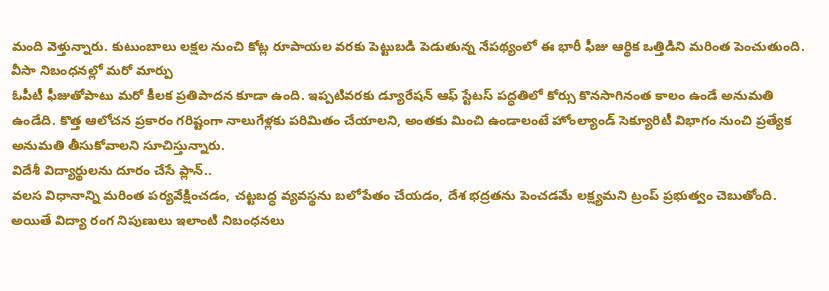మంది వెళ్తున్నారు. కుటుంబాలు లక్షల నుంచి కోట్ల రూపాయల వరకు పెట్టుబడి పెడుతున్న నేపథ్యంలో ఈ భారీ ఫీజు ఆర్థిక ఒత్తిడిని మరింత పెంచుతుంది.
వీసా నిబంధనల్లో మరో మార్పు
ఓపీటీ ఫీజుతోపాటు మరో కీలక ప్రతిపాదన కూడా ఉంది. ఇప్పటివరకు డ్యూరేషన్ ఆఫ్ స్టేటస్ పద్ధతిలో కోర్సు కొనసాగినంత కాలం ఉండే అనుమతి ఉండేది. కొత్త ఆలోచన ప్రకారం గరిష్టంగా నాలుగేళ్లకు పరిమితం చేయాలని, అంతకు మించి ఉండాలంటే హోంల్యాండ్ సెక్యూరిటీ విభాగం నుంచి ప్రత్యేక అనుమతి తీసుకోవాలని సూచిస్తున్నారు.
విదేశీ విద్యార్థులను దూరం చేసే ప్లాన్..
వలస విధానాన్ని మరింత పర్యవేక్షించడం, చట్టబద్ధ వ్యవస్థను బలోపేతం చేయడం, దేశ భద్రతను పెంచడమే లక్ష్యమని ట్రంప్ ప్రభుత్వం చెబుతోంది. అయితే విద్యా రంగ నిపుణులు ఇలాంటి నిబంధనలు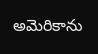అమెరికాను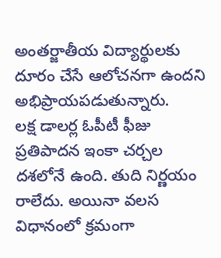అంతర్జాతీయ విద్యార్థులకు దూరం చేసే ఆలోచనగా ఉందని అభిప్రాయపడుతున్నారు.
లక్ష డాలర్ల ఓపీటీ ఫీజు ప్రతిపాదన ఇంకా చర్చల దశలోనే ఉంది. తుది నిర్ణయం రాలేదు. అయినా వలస విధానంలో క్రమంగా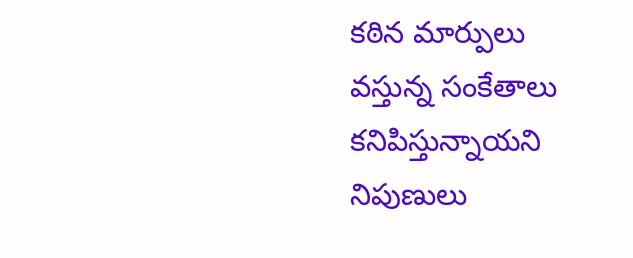కఠిన మార్పులు వస్తున్న సంకేతాలు కనిపిస్తున్నాయని నిపుణులు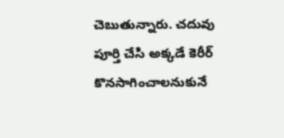చెబుతున్నారు. చదువు పూర్తి చేసి అక్కడే కెరీర్ కొనసాగించాలనుకునే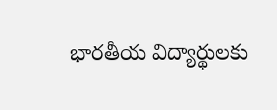భారతీయ విద్యార్థులకు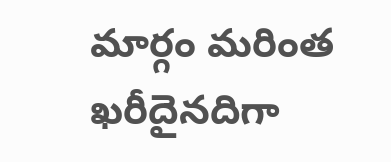మార్గం మరింత ఖరీదైనదిగా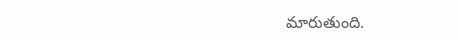మారుతుంది.